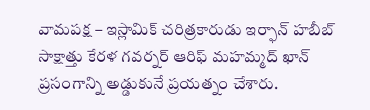వామపక్ష – ఇస్లామిక్ చరిత్రకారుడు ఇర్ఫాన్ హబీబ్ సాక్షాత్తు కేరళ గవర్నర్ ఆరిఫ్ మహమ్మద్ ఖాన్ ప్రసంగాన్ని అడ్డుకునే ప్రయత్నం చేశారు.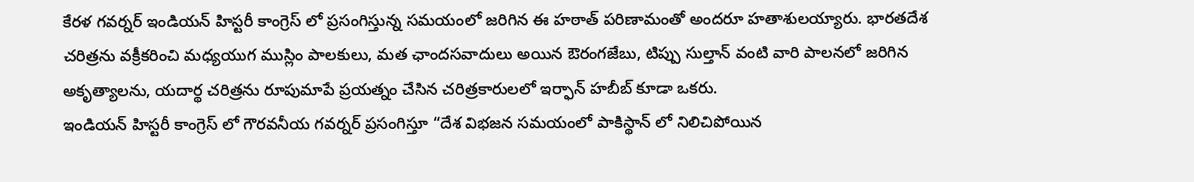కేరళ గవర్నర్ ఇండియన్ హిస్టరీ కాంగ్రెస్ లో ప్రసంగిస్తున్న సమయంలో జరిగిన ఈ హఠాత్ పరిణామంతో అందరూ హతాశులయ్యారు. భారతదేశ చరిత్రను వక్రీకరించి మధ్యయుగ ముస్లిం పాలకులు, మత ఛాందసవాదులు అయిన ఔరంగజేబు, టిప్పు సుల్తాన్ వంటి వారి పాలనలో జరిగిన అకృత్యాలను, యదార్థ చరిత్రను రూపుమాపే ప్రయత్నం చేసిన చరిత్రకారులలో ఇర్ఫాన్ హబీబ్ కూడా ఒకరు.
ఇండియన్ హిస్టరీ కాంగ్రెస్ లో గౌరవనీయ గవర్నర్ ప్రసంగిస్తూ “దేశ విభజన సమయంలో పాకిస్థాన్ లో నిలిచిపోయిన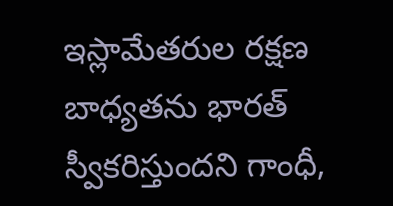ఇస్లామేతరుల రక్షణ బాధ్యతను భారత్ స్వీకరిస్తుందని గాంధీ,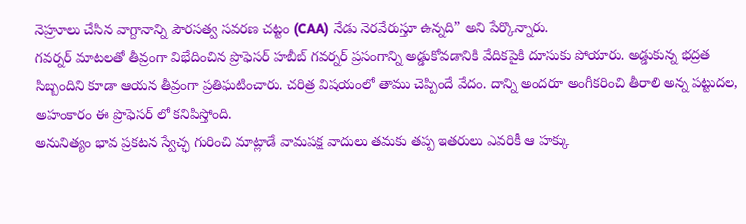నెహ్రూలు చేసిన వాగ్దానాన్ని పౌరసత్వ సవరణ చట్టం (CAA) నేడు నెరవేరుస్తూ ఉన్నది” అని పేర్కొన్నారు.
గవర్నర్ మాటలతో తీవ్రంగా విభేదించిన ప్రొఫెసర్ హబీబ్ గవర్నర్ ప్రసంగాన్ని అడ్డుకోవడానికి వేదికపైకి దూసుకు పోయారు. అడ్డుకున్న భద్రత సిబ్బందిని కూడా ఆయన తీవ్రంగా ప్రతిఘటించారు. చరిత్ర విషయంలో తాము చెప్పిందే వేదం. దాన్ని అందరూ అంగీకరించి తీరాలి అన్న పట్టుదల, అహంకారం ఈ ప్రొఫెసర్ లో కనిపిస్తోంది.
అనునిత్యం భావ ప్రకటన స్వేచ్ఛ గురించి మాట్లాడే వామపక్ష వాదులు తమకు తప్ప ఇతరులు ఎవరికీ ఆ హక్కు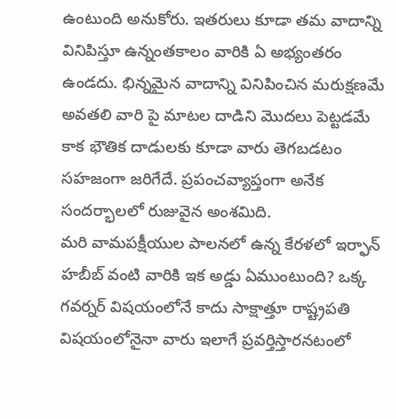ఉంటుంది అనుకోరు. ఇతరులు కూడా తమ వాదాన్ని వినిపిస్తూ ఉన్నంతకాలం వారికి ఏ అభ్యంతరం ఉండదు. భిన్నమైన వాదాన్ని వినిపించిన మరుక్షణమే అవతలి వారి పై మాటల దాడిని మొదలు పెట్టడమే కాక భౌతిక దాడులకు కూడా వారు తెగబడటం సహజంగా జరిగేదే. ప్రపంచవ్యాప్తంగా అనేక సందర్భాలలో రుజువైన అంశమిది.
మరి వామపక్షీయుల పాలనలో ఉన్న కేరళలో ఇర్ఫాన్ హబీబ్ వంటి వారికి ఇక అడ్డు ఏముంటుంది? ఒక్క గవర్నర్ విషయంలోనే కాదు సాక్షాత్తూ రాష్ట్రపతి విషయంలోనైనా వారు ఇలాగే ప్రవర్తిస్తారనటంలో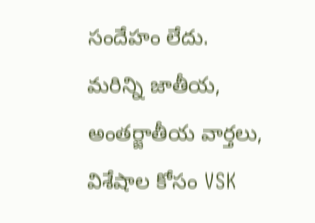సందేహం లేదు.
మరిన్ని జాతీయ, అంతర్జాతీయ వార్తలు, విశేషాల కోసం VSK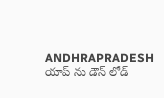ANDHRAPRADESH యాప్ ను డౌన్ లోడ్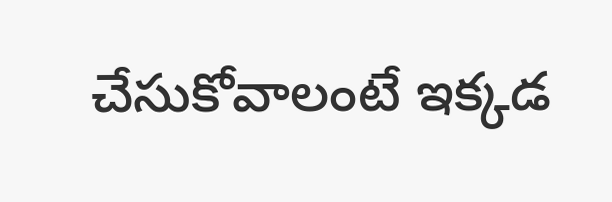చేసుకోవాలంటే ఇక్కడ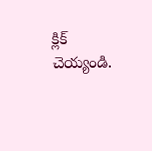క్లిక్ చెయ్యండి.